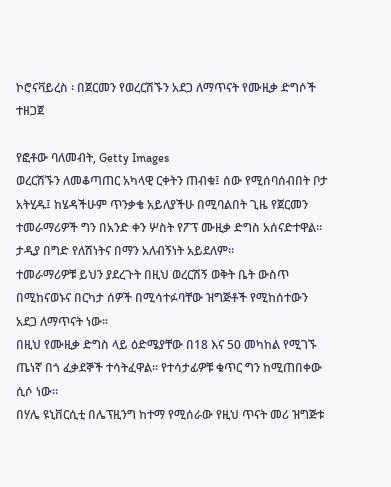ኮሮናቫይረስ ፡ በጀርመን የወረርሽኙን አደጋ ለማጥናት የሙዚቃ ድግሶች ተዘጋጀ

የፎቶው ባለመብት, Getty Images
ወረርሽኙን ለመቆጣጠር አካላዊ ርቀትን ጠብቁ፤ ሰው የሚሰባሰብበት ቦታ አትሂዱ፤ ከሄዳችሁም ጥንቃቄ አይለያችሁ በሚባልበት ጊዜ የጀርመን ተመራማሪዎች ግን በአንድ ቀን ሦስት የፖፕ ሙዚቃ ድግስ አሰናድተዋል።
ታዲያ በግድ የለሽነትና በማን አለብኝነት አይደለም።
ተመራማሪዎቹ ይህን ያደረጉት በዚህ ወረርሽኝ ወቅት ቤት ውስጥ በሚከናወኑና በርካታ ሰዎች በሚሳተፉባቸው ዝግጅቶች የሚከሰተውን አደጋ ለማጥናት ነው።
በዚህ የሙዚቃ ድግስ ላይ ዕድሜያቸው በ18 እና 50 መካከል የሚገኙ ጤነኛ በጎ ፈቃደኞች ተሳትፈዋል። የተሳታፊዎቹ ቁጥር ግን ከሚጠበቀው ሲሶ ነው።
በሃሌ ዩኒቨርሲቲ በሌፕዚንግ ከተማ የሚሰራው የዚህ ጥናት መሪ ዝግጅቱ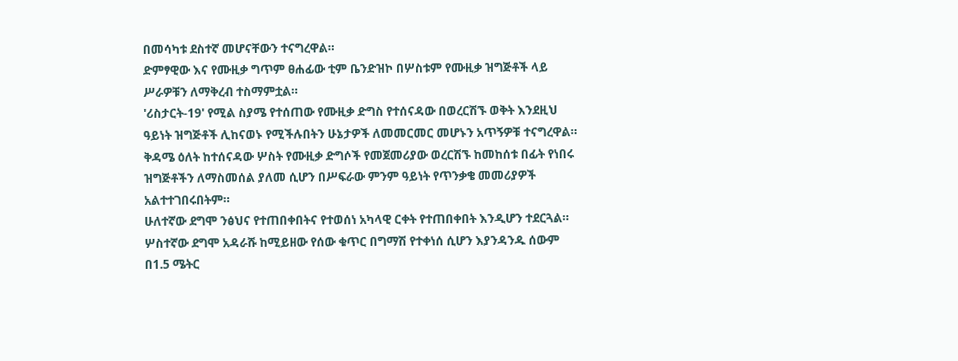በመሳካቱ ደስተኛ መሆናቸውን ተናግረዋል።
ድምፃዊው እና የሙዚቃ ግጥም ፀሐፊው ቲም ቤንድዝኮ በሦስቱም የሙዚቃ ዝግጅቶች ላይ ሥራዎቹን ለማቅረብ ተስማምቷል።
'ሪስታርት-19' የሚል ስያሜ የተሰጠው የሙዚቃ ድግስ የተሰናዳው በወረርሽኙ ወቅት እንደዚህ ዓይነት ዝግጅቶች ሊከናወኑ የሚችሉበትን ሁኔታዎች ለመመርመር መሆኑን አጥኝዎቹ ተናግረዋል።
ቅዳሜ ዕለት ከተሰናዳው ሦስት የሙዚቃ ድግሶች የመጀመሪያው ወረርሽኙ ከመከሰቱ በፊት የነበሩ ዝግጅቶችን ለማስመሰል ያለመ ሲሆን በሥፍራው ምንም ዓይነት የጥንቃቄ መመሪያዎች አልተተገበሩበትም።
ሁለተኛው ደግሞ ንፅህና የተጠበቀበትና የተወሰነ አካላዊ ርቀት የተጠበቀበት እንዲሆን ተደርጓል።
ሦስተኛው ደግሞ አዳራሹ ከሚይዘው የሰው ቁጥር በግማሽ የተቀነሰ ሲሆን እያንዳንዱ ሰውም በ1.5 ሜትር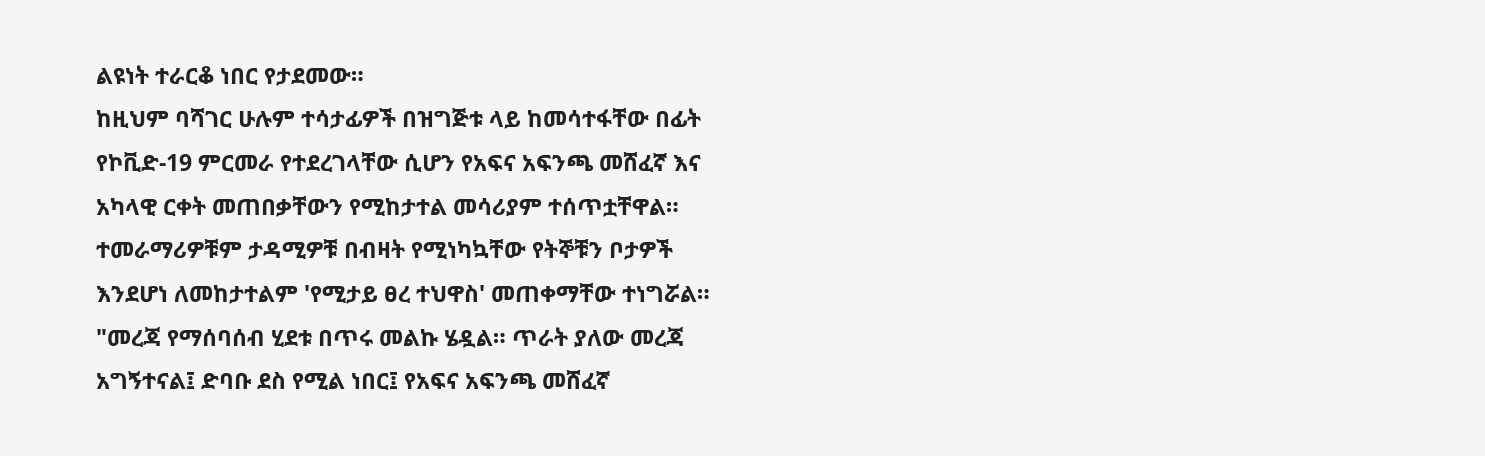ልዩነት ተራርቆ ነበር የታደመው።
ከዚህም ባሻገር ሁሉም ተሳታፊዎች በዝግጅቱ ላይ ከመሳተፋቸው በፊት የኮቪድ-19 ምርመራ የተደረገላቸው ሲሆን የአፍና አፍንጫ መሸፈኛ እና አካላዊ ርቀት መጠበቃቸውን የሚከታተል መሳሪያም ተሰጥቷቸዋል።
ተመራማሪዎቹም ታዳሚዎቹ በብዛት የሚነካኳቸው የትኞቹን ቦታዎች እንደሆነ ለመከታተልም 'የሚታይ ፀረ ተህዋስ' መጠቀማቸው ተነግሯል።
"መረጃ የማሰባሰብ ሂደቱ በጥሩ መልኩ ሄዷል። ጥራት ያለው መረጃ አግኝተናል፤ ድባቡ ደስ የሚል ነበር፤ የአፍና አፍንጫ መሸፈኛ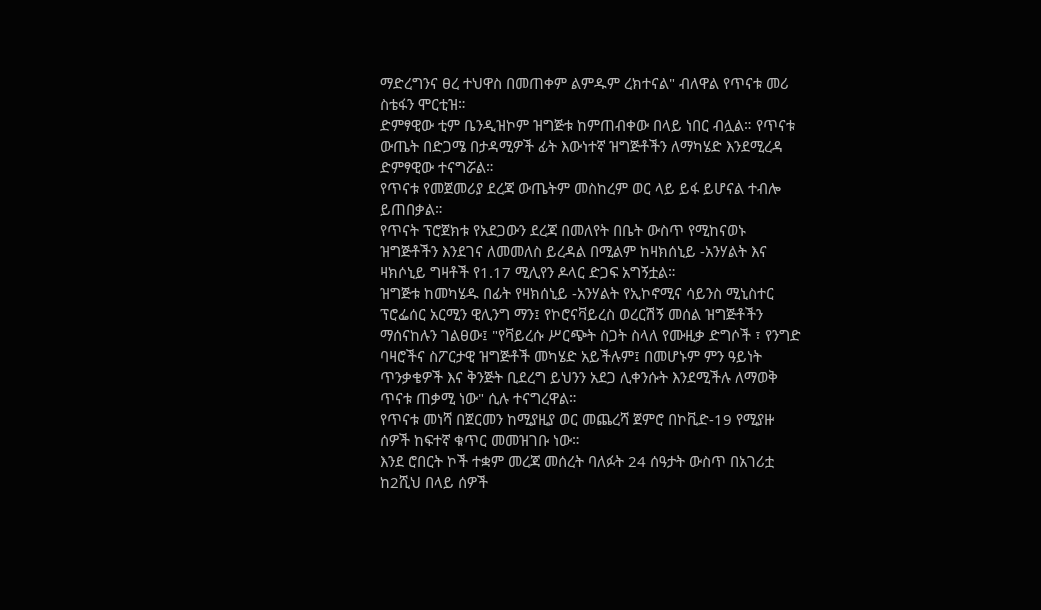ማድረግንና ፀረ ተህዋስ በመጠቀም ልምዱም ረክተናል" ብለዋል የጥናቱ መሪ ስቴፋን ሞርቲዝ።
ድምፃዊው ቲም ቤንዲዝኮም ዝግጅቱ ከምጠብቀው በላይ ነበር ብሏል። የጥናቱ ውጤት በድጋሜ በታዳሚዎች ፊት እውነተኛ ዝግጅቶችን ለማካሄድ እንደሚረዳ ድምፃዊው ተናግሯል።
የጥናቱ የመጀመሪያ ደረጃ ውጤትም መስከረም ወር ላይ ይፋ ይሆናል ተብሎ ይጠበቃል።
የጥናት ፕሮጀክቱ የአደጋውን ደረጃ በመለየት በቤት ውስጥ የሚከናወኑ ዝግጅቶችን እንደገና ለመመለስ ይረዳል በሚልም ከዛክሰኒይ -አንሃልት እና ዛክሶኒይ ግዛቶች የ1.17 ሚሊየን ዶላር ድጋፍ አግኝቷል።
ዝግጅቱ ከመካሄዱ በፊት የዛክሰኒይ -አንሃልት የኢኮኖሚና ሳይንስ ሚኒስተር ፕሮፌሰር አርሚን ዊሊንግ ማን፤ የኮሮናቫይረስ ወረርሽኝ መሰል ዝግጅቶችን ማሰናከሉን ገልፀው፤ "የቫይረሱ ሥርጭት ስጋት ስላለ የሙዚቃ ድግሶች ፣ የንግድ ባዛሮችና ስፖርታዊ ዝግጅቶች መካሄድ አይችሉም፤ በመሆኑም ምን ዓይነት ጥንቃቄዎች እና ቅንጅት ቢደረግ ይህንን አደጋ ሊቀንሱት እንደሚችሉ ለማወቅ ጥናቱ ጠቃሚ ነው" ሲሉ ተናግረዋል።
የጥናቱ መነሻ በጀርመን ከሚያዚያ ወር መጨረሻ ጀምሮ በኮቪድ-19 የሚያዙ ሰዎች ከፍተኛ ቁጥር መመዝገቡ ነው።
እንደ ሮበርት ኮች ተቋም መረጃ መሰረት ባለፉት 24 ሰዓታት ውስጥ በአገሪቷ ከ2ሺህ በላይ ሰዎች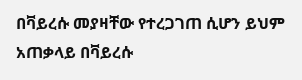በቫይረሱ መያዛቸው የተረጋገጠ ሲሆን ይህም አጠቃላይ በቫይረሱ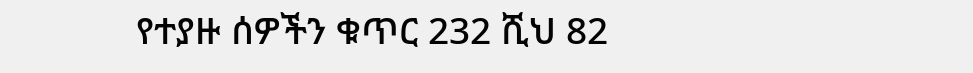የተያዙ ሰዎችን ቁጥር 232 ሺህ 82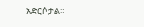አድርሶታል።